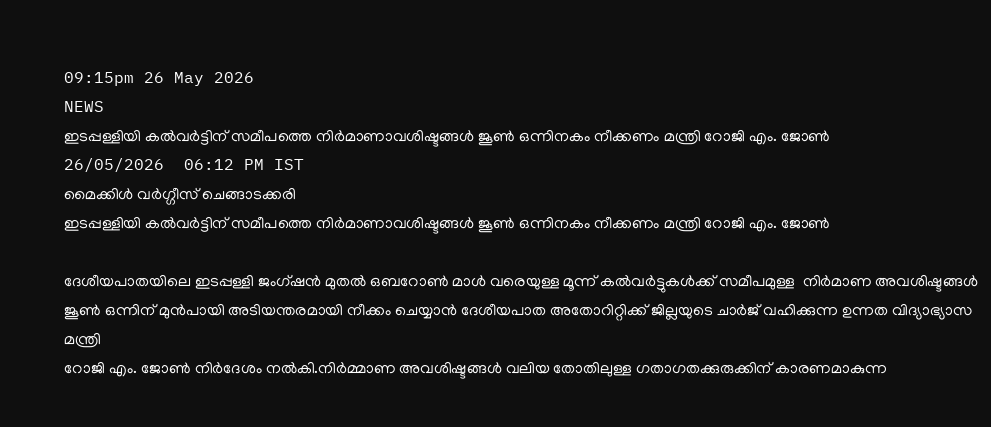09:15pm 26 May 2026
NEWS
ഇടപ്പള്ളിയി കൽവർട്ടിന് സമീപത്തെ നിർമാണാവശിഷ്ടങ്ങൾ ജൂൺ ഒന്നിനകം നീക്കണം മന്ത്രി റോജി എം. ജോൺ
26/05/2026  06:12 PM IST
മൈക്കിൾ വർഗ്ഗീസ് ചെങ്ങാടക്കരി
ഇടപ്പള്ളിയി കൽവർട്ടിന് സമീപത്തെ നിർമാണാവശിഷ്ടങ്ങൾ ജൂൺ ഒന്നിനകം നീക്കണം മന്ത്രി റോജി എം. ജോൺ

ദേശീയപാതയിലെ ഇടപ്പള്ളി ജംഗ്ഷൻ മുതൽ ഒബറോൺ മാൾ വരെയുള്ള മൂന്ന് കൽവർട്ടുകൾക്ക് സമീപമുള്ള  നിർമാണ അവശിഷ്ടങ്ങൾ ജൂൺ ഒന്നിന് മുൻപായി അടിയന്തരമായി നീക്കം ചെയ്യാൻ ദേശീയപാത അതോറിറ്റിക്ക് ജില്ലയുടെ ചാർജ് വഹിക്കുന്ന ഉന്നത വിദ്യാഭ്യാസ മന്ത്രി
റോജി എം. ജോൺ നിർദേശം നൽകി.നിർമ്മാണ അവശിഷ്ടങ്ങൾ വലിയ തോതിലുള്ള ഗതാഗതക്കുരുക്കിന് കാരണമാകുന്ന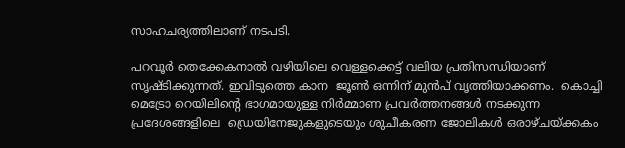സാഹചര്യത്തിലാണ് നടപടി.

പറവൂർ തെക്കേകനാൽ വഴിയിലെ വെള്ളക്കെട്ട് വലിയ പ്രതിസന്ധിയാണ് സൃഷ്ടിക്കുന്നത്. ഇവിടുത്തെ കാന  ജൂൺ ഒന്നിന് മുൻപ് വൃത്തിയാക്കണം.  കൊച്ചി മെട്രോ റെയിലിൻ്റെ ഭാഗമായുള്ള നിർമ്മാണ പ്രവർത്തനങ്ങൾ നടക്കുന്ന പ്രദേശങ്ങളിലെ  ഡ്രെയിനേജുകളുടെയും ശുചീകരണ ജോലികൾ ഒരാഴ്ചയ്ക്കകം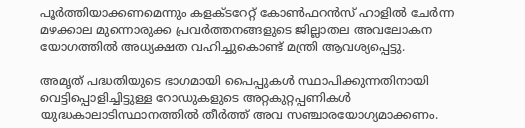പൂർത്തിയാക്കണമെന്നും കളക്ടറേറ്റ് കോൺഫറൻസ് ഹാളിൽ ചേർന്ന മഴക്കാല മുന്നൊരുക്ക പ്രവർത്തനങ്ങളുടെ ജില്ലാതല അവലോകന യോഗത്തിൽ അധ്യക്ഷത വഹിച്ചുകൊണ്ട് മന്ത്രി ആവശ്യപ്പെട്ടു.

അമൃത് പദ്ധതിയുടെ ഭാഗമായി പൈപ്പുകൾ സ്ഥാപിക്കുന്നതിനായി വെട്ടിപ്പൊളിച്ചിട്ടുള്ള റോഡുകളുടെ അറ്റകുറ്റപ്പണികൾ യുദ്ധകാലാടിസ്ഥാനത്തിൽ തീർത്ത് അവ സഞ്ചാരയോഗ്യമാക്കണം.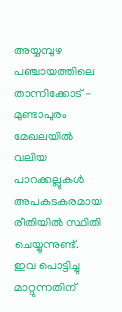അയ്യമ്പുഴ പഞ്ചായത്തിലെ താന്നിക്കോട് - മുണ്ടാപുരം മേഖലയിൽ വലിയ പാറക്കല്ലുകൾ അപകടകരമായ രീതിയിൽ സ്ഥിതി ചെയ്യുന്നുണ്ട്. ഇവ പൊട്ടിച്ചു മാറ്റുന്നതിന്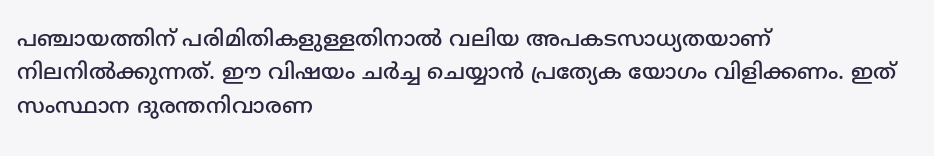പഞ്ചായത്തിന് പരിമിതികളുള്ളതിനാൽ വലിയ അപകടസാധ്യതയാണ് നിലനിൽക്കുന്നത്. ഈ വിഷയം ചർച്ച ചെയ്യാൻ പ്രത്യേക യോഗം വിളിക്കണം. ഇത് സംസ്ഥാന ദുരന്തനിവാരണ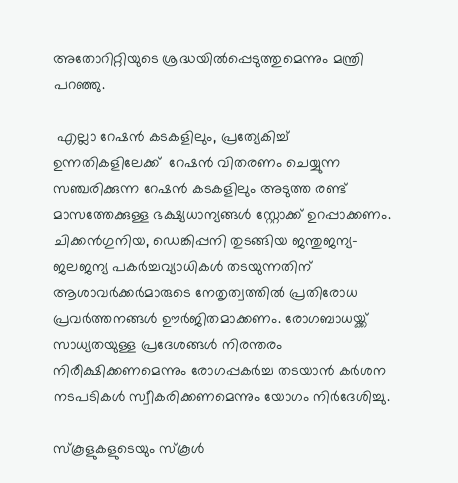അതോറിറ്റിയുടെ ശ്രദ്ധയിൽപ്പെടുത്തുമെന്നും മന്ത്രി പറഞ്ഞു.

 എല്ലാ റേഷൻ കടകളിലും, പ്രത്യേകിച്ച് ഉന്നതികളിലേക്ക്  റേഷൻ വിതരണം ചെയ്യുന്ന സഞ്ചരിക്കുന്ന റേഷൻ കടകളിലും അടുത്ത രണ്ട് മാസത്തേക്കുള്ള ഭക്ഷ്യധാന്യങ്ങൾ സ്റ്റോക്ക് ഉറപ്പാക്കണം. ചിക്കൻഗുനിയ, ഡെങ്കിപ്പനി തുടങ്ങിയ ജന്തുജന്യ-ജലജന്യ പകർച്ചവ്യാധികൾ തടയുന്നതിന് ആശാവർക്കർമാരുടെ നേതൃത്വത്തിൽ പ്രതിരോധ പ്രവർത്തനങ്ങൾ ഊർജിതമാക്കണം. രോഗബാധയ്ക്ക് സാധ്യതയുള്ള പ്രദേശങ്ങൾ നിരന്തരം നിരീക്ഷിക്കണമെന്നും രോഗപ്പകർച്ച തടയാൻ കർശന നടപടികൾ സ്വീകരിക്കണമെന്നും യോഗം നിർദേശിച്ചു.

സ്കൂളുകളുടെയും സ്കൂൾ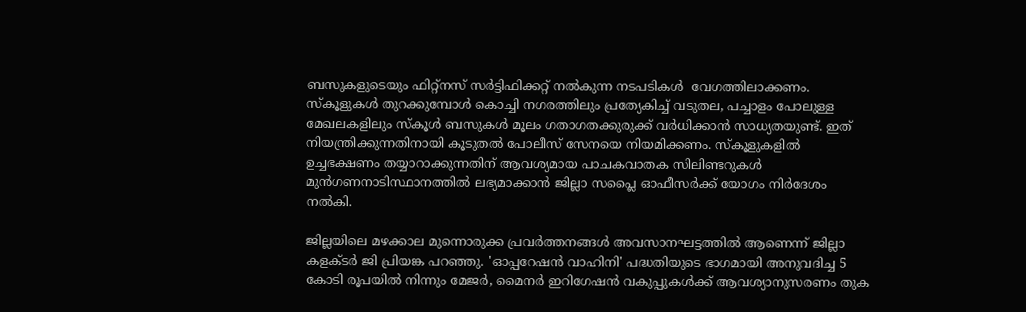ബസുകളുടെയും ഫിറ്റ്നസ് സർട്ടിഫിക്കറ്റ് നൽകുന്ന നടപടികൾ  വേഗത്തിലാക്കണം. സ്കൂളുകൾ തുറക്കുമ്പോൾ കൊച്ചി നഗരത്തിലും പ്രത്യേകിച്ച് വടുതല, പച്ചാളം പോലുള്ള മേഖലകളിലും സ്കൂൾ ബസുകൾ മൂലം ഗതാഗതക്കുരുക്ക് വർധിക്കാൻ സാധ്യതയുണ്ട്. ഇത് നിയന്ത്രിക്കുന്നതിനായി കൂടുതൽ പോലീസ് സേനയെ നിയമിക്കണം. സ്കൂളുകളിൽ ഉച്ചഭക്ഷണം തയ്യാറാക്കുന്നതിന് ആവശ്യമായ പാചകവാതക സിലിണ്ടറുകൾ മുൻഗണനാടിസ്ഥാനത്തിൽ ലഭ്യമാക്കാൻ ജില്ലാ സപ്ലൈ ഓഫീസർക്ക് യോഗം നിർദേശം നൽകി.

ജില്ലയിലെ മഴക്കാല മുന്നൊരുക്ക പ്രവർത്തനങ്ങൾ അവസാനഘട്ടത്തിൽ ആണെന്ന് ജില്ലാ കളക്ടർ ജി പ്രിയങ്ക പറഞ്ഞു. 'ഓപ്പറേഷൻ വാഹിനി' പദ്ധതിയുടെ ഭാഗമായി അനുവദിച്ച 5 കോടി രൂപയിൽ നിന്നും മേജർ, മൈനർ ഇറിഗേഷൻ വകുപ്പുകൾക്ക് ആവശ്യാനുസരണം തുക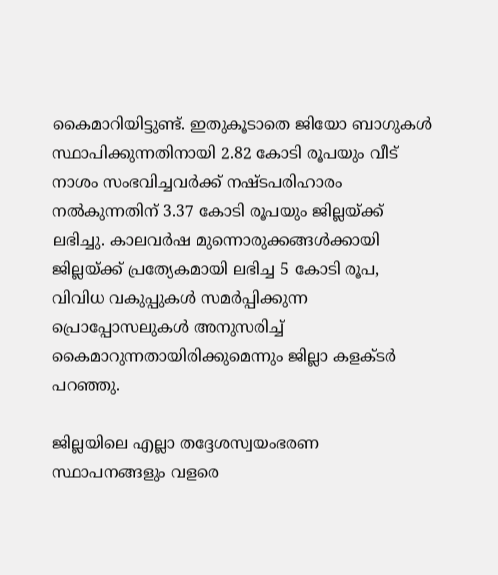കൈമാറിയിട്ടുണ്ട്. ഇതുകൂടാതെ ജിയോ ബാഗുകൾ സ്ഥാപിക്കുന്നതിനായി 2.82 കോടി രൂപയും വീട് നാശം സംഭവിച്ചവർക്ക് നഷ്ടപരിഹാരം നൽകുന്നതിന് 3.37 കോടി രൂപയും ജില്ലയ്ക്ക് ലഭിച്ചു. കാലവർഷ മുന്നൊരുക്കങ്ങൾക്കായി ജില്ലയ്ക്ക് പ്രത്യേകമായി ലഭിച്ച 5 കോടി രൂപ, വിവിധ വകുപ്പുകൾ സമർപ്പിക്കുന്ന പ്രൊപ്പോസലുകൾ അനുസരിച്ച് കൈമാറുന്നതായിരിക്കുമെന്നും ജില്ലാ കളക്ടർ പറഞ്ഞു.

ജില്ലയിലെ എല്ലാ തദ്ദേശസ്വയംഭരണ സ്ഥാപനങ്ങളും വളരെ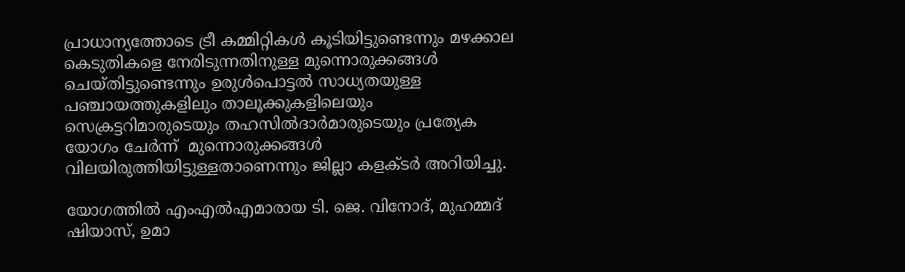പ്രാധാന്യത്തോടെ ട്രീ കമ്മിറ്റികൾ കൂടിയിട്ടുണ്ടെന്നും മഴക്കാല കെടുതികളെ നേരിടുന്നതിനുള്ള മുന്നൊരുക്കങ്ങൾ ചെയ്തിട്ടുണ്ടെന്നും ഉരുൾപൊട്ടൽ സാധ്യതയുള്ള പഞ്ചായത്തുകളിലും താലൂക്കുകളിലെയും സെക്രട്ടറിമാരുടെയും തഹസിൽദാർമാരുടെയും പ്രത്യേക യോഗം ചേർന്ന്  മുന്നൊരുക്കങ്ങൾ വിലയിരുത്തിയിട്ടുള്ളതാണെന്നും ജില്ലാ കളക്ടർ അറിയിച്ചു.

യോഗത്തിൽ എംഎൽഎമാരായ ടി. ജെ. വിനോദ്, മുഹമ്മദ് ഷിയാസ്, ഉമാ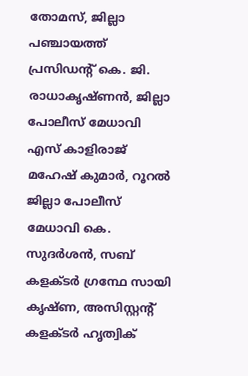തോമസ്, ജില്ലാ പഞ്ചായത്ത് പ്രസിഡന്റ് കെ. ജി. രാധാകൃഷ്ണൻ, ജില്ലാ പോലീസ് മേധാവി എസ് കാളിരാജ് മഹേഷ് കുമാർ, റൂറൽ ജില്ലാ പോലീസ് മേധാവി കെ. സുദർശൻ, സബ് കളക്ടർ ഗ്രന്ഥേ സായി കൃഷ്ണ, അസിസ്റ്റന്റ് കളക്ടർ ഹൃത്വിക്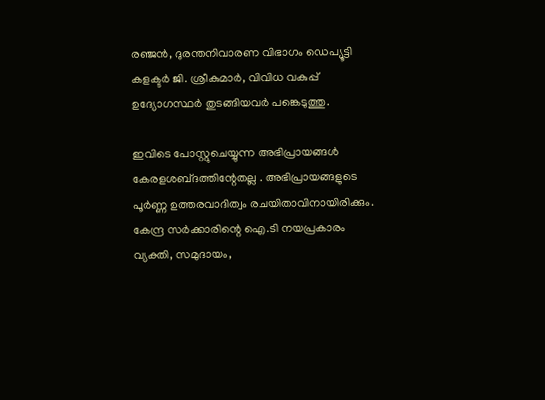രഞ്ജൻ, ദുരന്തനിവാരണ വിഭാഗം ഡെപ്യൂട്ടി കളക്ടർ ജി. ശ്രീകുമാർ, വിവിധ വകുപ്പ് ഉദ്യോഗസ്ഥർ തുടങ്ങിയവർ പങ്കെടുത്തു.

ഇവിടെ പോസ്റ്റുചെയ്യുന്ന അഭിപ്രായങ്ങള്‍ കേരളശബ്‌ദത്തിന്റേതല്ല . അഭിപ്രായങ്ങളുടെ പൂര്‍ണ്ണ ഉത്തരവാദിത്വം രചയിതാവിനായിരിക്കും. കേന്ദ്ര സർക്കാരിന്റെ ഐ.ടി നയപ്രകാരം വ്യക്തി, സമുദായം,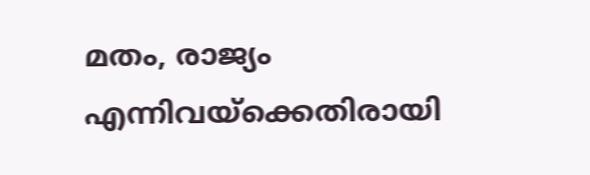മതം, രാജ്യം എന്നിവയ്ക്കെതിരായി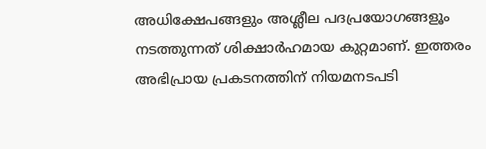അധിക്ഷേപങ്ങളും അശ്ലീല പദപ്രയോഗങ്ങളൂം നടത്തുന്നത് ശിക്ഷാര്‍ഹമായ കുറ്റമാണ്. ഇത്തരം അഭിപ്രായ പ്രകടനത്തിന് നിയമനടപടി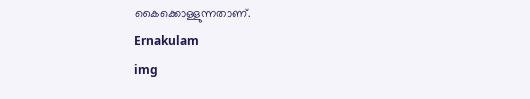കൈക്കൊള്ളുന്നതാണ്.
Ernakulam
img